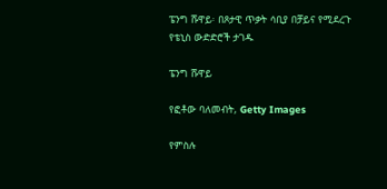ፔንግ ሹዋይ፡ በጾታዊ ጥቃት ሳቢያ በቻይና የሚደረጉ የቴኒስ ውድድሮች ታገዱ

ፔንግ ሹዋይ

የፎቶው ባለመብት, Getty Images

የምስሉ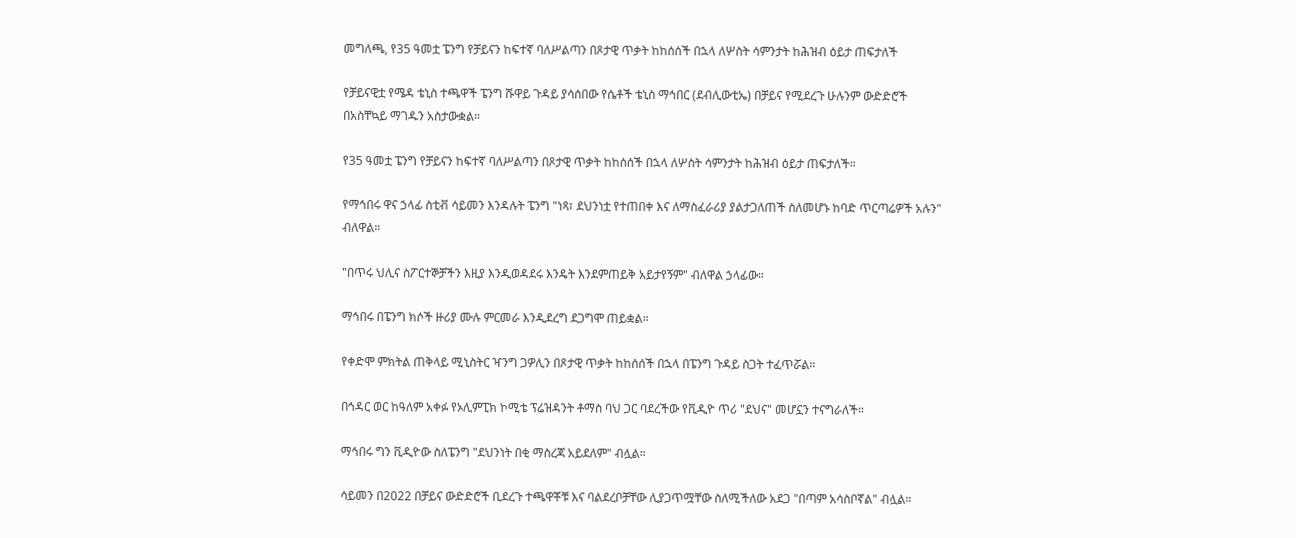መግለጫ, የ35 ዓመቷ ፔንግ የቻይናን ከፍተኛ ባለሥልጣን በጾታዊ ጥቃት ከከሰሰች በኋላ ለሦስት ሳምንታት ከሕዝብ ዕይታ ጠፍታለች

የቻይናዊቷ የሜዳ ቴኒስ ተጫዋች ፔንግ ሹዋይ ጉዳይ ያሳሰበው የሴቶች ቴኒስ ማኅበር (ደብሊውቲኤ) በቻይና የሚደረጉ ሁሉንም ውድድሮች በአስቸኳይ ማገዱን አስታውቋል።

የ35 ዓመቷ ፔንግ የቻይናን ከፍተኛ ባለሥልጣን በጾታዊ ጥቃት ከከሰሰች በኋላ ለሦስት ሳምንታት ከሕዝብ ዕይታ ጠፍታለች።

የማኅበሩ ዋና ኃላፊ ስቲቭ ሳይመን እንዳሉት ፔንግ "ነጻ፣ ደህንነቷ የተጠበቀ እና ለማስፈራሪያ ያልታጋለጠች ስለመሆኑ ከባድ ጥርጣሬዎች አሉን" ብለዋል።

"በጥሩ ህሊና ስፖርተኞቻችን እዚያ እንዲወዳደሩ እንዴት እንደምጠይቅ አይታየኝም" ብለዋል ኃላፊው።

ማኅበሩ በፔንግ ክሶች ዙሪያ ሙሉ ምርመራ እንዲደረግ ደጋግሞ ጠይቋል።

የቀድሞ ምክትል ጠቅላይ ሚኒስትር ዣንግ ጋዎሊን በጾታዊ ጥቃት ከከሰሰች በኋላ በፔንግ ጉዳይ ስጋት ተፈጥሯል።

በኅዳር ወር ከዓለም አቀፉ የኦሊምፒክ ኮሚቴ ፕሬዝዳንት ቶማስ ባህ ጋር ባደረችው የቪዲዮ ጥሪ "ደህና" መሆኗን ተናግራለች።

ማኅበሩ ግን ቪዲዮው ስለፔንግ "ደህንነት በቂ ማስረጃ አይደለም" ብሏል።

ሳይመን በ2022 በቻይና ውድድሮች ቢደረጉ ተጫዋቾቹ እና ባልደረቦቻቸው ሊያጋጥሟቸው ስለሚችለው አደጋ "በጣም አሳስቦኛል" ብሏል።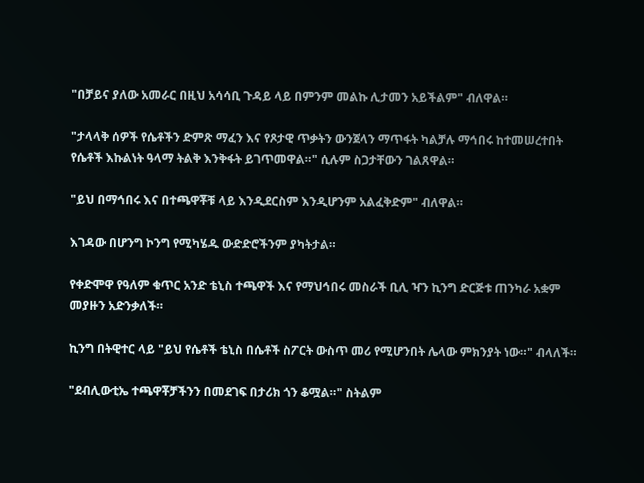"በቻይና ያለው አመራር በዚህ አሳሳቢ ጉዳይ ላይ በምንም መልኩ ሊታመን አይችልም" ብለዋል።

"ታላላቅ ሰዎች የሴቶችን ድምጽ ማፈን እና የጾታዊ ጥቃትን ውንጀላን ማጥፋት ካልቻሉ ማኅበሩ ከተመሠረተበት የሴቶች እኩልነት ዓላማ ትልቅ እንቅፋት ይገጥመዋል።" ሲሉም ስጋታቸውን ገልጸዋል።

"ይህ በማኅበሩ እና በተጫዋቾቹ ላይ እንዲደርስም እንዲሆንም አልፈቅድም" ብለዋል።

እገዳው በሆንግ ኮንግ የሚካሄዱ ውድድሮችንም ያካትታል።

የቀድሞዋ የዓለም ቁጥር አንድ ቴኒስ ተጫዋች እና የማህኅበሩ መስራች ቢሊ ዣን ኪንግ ድርጅቱ ጠንካራ አቋም መያዙን አድንቃለች።

ኪንግ በትዊተር ላይ "ይህ የሴቶች ቴኒስ በሴቶች ስፖርት ውስጥ መሪ የሚሆንበት ሌላው ምክንያት ነው።" ብላለች።

"ደብሊውቲኤ ተጫዋቾቻችንን በመደገፍ በታሪክ ጎን ቆሟል።" ስትልም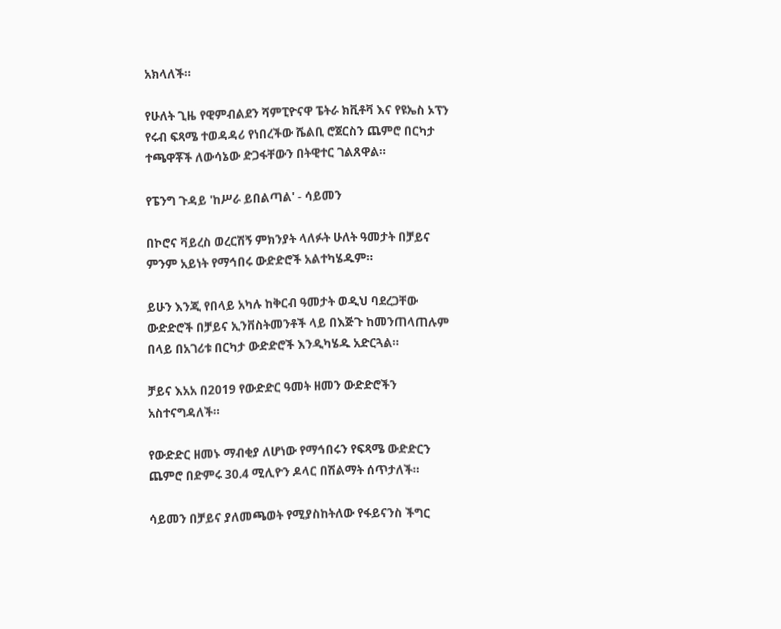አክላለች።

የሁለት ጊዜ የዊምብልደን ሻምፒዮናዋ ፔትራ ክቪቶቫ እና የዩኤስ ኦፕን የሩብ ፍጻሜ ተወዳዳሪ የነበረችው ሼልቢ ሮጀርስን ጨምሮ በርካታ ተጫዋቾች ለውሳኔው ድጋፋቸውን በትዊተር ገልጸዋል።

የፔንግ ጉዳይ 'ከሥራ ይበልጣል' - ሳይመን

በኮሮና ቫይረስ ወረርሽኝ ምክንያት ላለፉት ሁለት ዓመታት በቻይና ምንም አይነት የማኅበሩ ውድድሮች አልተካሄዱም።

ይሁን እንጂ የበላይ አካሉ ከቅርብ ዓመታት ወዲህ ባደረጋቸው ውድድሮች በቻይና ኢንቨስትመንቶች ላይ በእጅጉ ከመንጠላጠሉም በላይ በአገሪቱ በርካታ ውድድሮች እንዲካሄዱ አድርጓል።

ቻይና እአአ በ2019 የውድድር ዓመት ዘመን ውድድሮችን አስተናግዳለች።

የውድድር ዘመኑ ማብቂያ ለሆነው የማኅበሩን የፍጻሜ ውድድርን ጨምሮ በድምሩ 30.4 ሚሊዮን ዶላር በሽልማት ሰጥታለች።

ሳይመን በቻይና ያለመጫወት የሚያስከትለው የፋይናንስ ችግር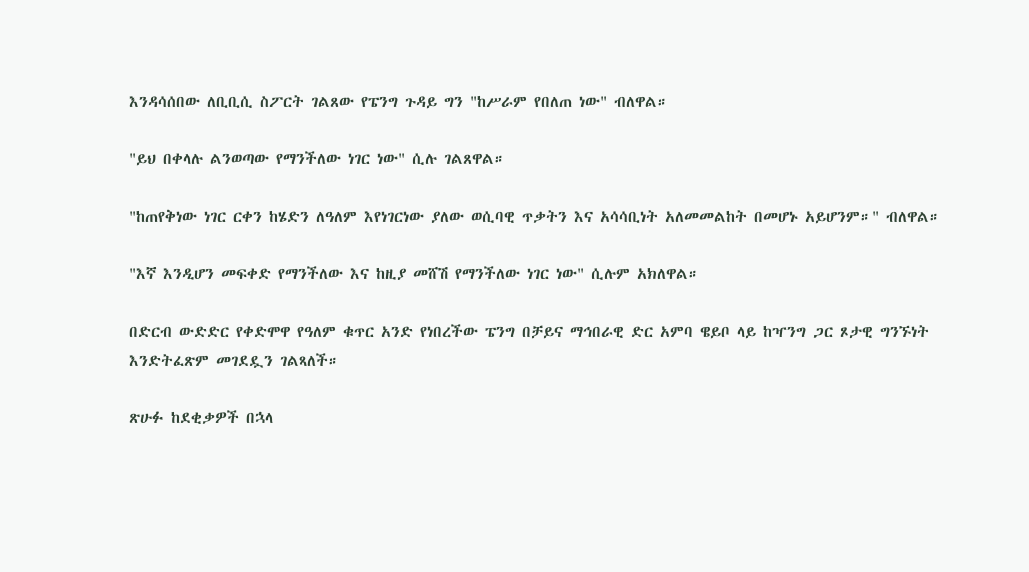እንዳሳሰበው ለቢቢሲ ስፖርት ገልጸው የፔንግ ጉዳይ ግን "ከሥራም የበለጠ ነው" ብለዋል።

"ይህ በቀላሉ ልንወጣው የማንችለው ነገር ነው" ሲሉ ገልጸዋል።

"ከጠየቅነው ነገር ርቀን ከሄድን ለዓለም እየነገርነው ያለው ወሲባዊ ጥቃትን እና አሳሳቢነት አለመመልከት በመሆኑ አይሆንም።" ብለዋል።

"እኛ እንዲሆን መፍቀድ የማንችለው እና ከዚያ መሸሽ የማንችለው ነገር ነው" ሲሉም አክለዋል።

በድርብ ውድድር የቀድሞዋ የዓለም ቁጥር አንድ የነበረችው ፔንግ በቻይና ማኅበራዊ ድር አምባ ዌይቦ ላይ ከዣንግ ጋር ጾታዊ ግንኙነት እንድትፈጽም መገደዷን ገልጻለች።

ጽሁፉ ከደቂቃዎች በኋላ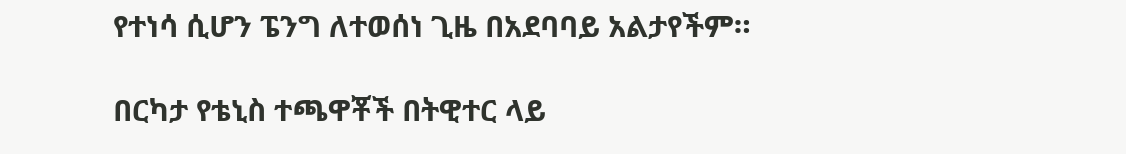የተነሳ ሲሆን ፔንግ ለተወሰነ ጊዜ በአደባባይ አልታየችም።

በርካታ የቴኒስ ተጫዋቾች በትዊተር ላይ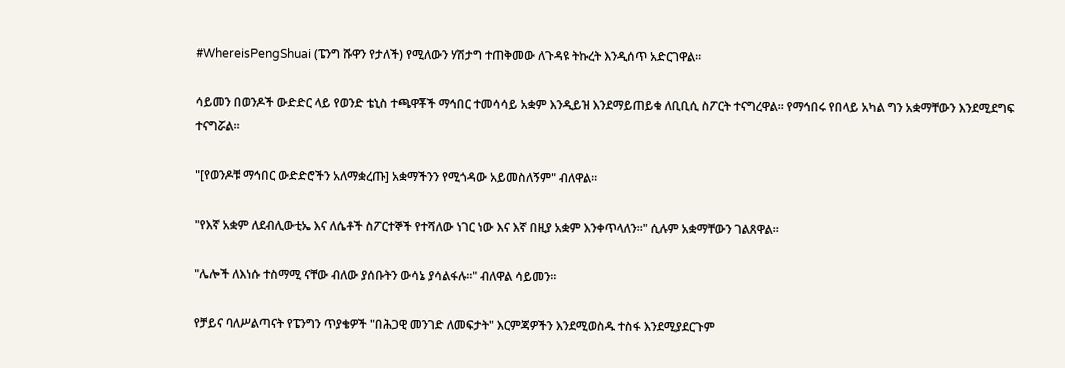#WhereisPengShuai (ፔንግ ሹዋን የታለች) የሚለውን ሃሽታግ ተጠቅመው ለጉዳዩ ትኩረት እንዲሰጥ አድርገዋል።

ሳይመን በወንዶች ውድድር ላይ የወንድ ቴኒስ ተጫዋቾች ማኅበር ተመሳሳይ አቋም እንዲይዝ እንደማይጠይቁ ለቢቢሲ ስፖርት ተናግረዋል። የማኅበሩ የበላይ አካል ግን አቋማቸውን እንደሚደግፍ ተናግሯል።

"[የወንዶቹ ማኅበር ውድድሮችን አለማቋረጡ] አቋማችንን የሚጎዳው አይመስለኝም" ብለዋል።

"የእኛ አቋም ለደብሊውቲኤ እና ለሴቶች ስፖርተኞች የተሻለው ነገር ነው እና እኛ በዚያ አቋም እንቀጥላለን።" ሲሉም አቋማቸውን ገልጸዋል።

"ሌሎች ለእነሱ ተስማሚ ናቸው ብለው ያሰቡትን ውሳኔ ያሳልፋሉ።" ብለዋል ሳይመን።

የቻይና ባለሥልጣናት የፔንግን ጥያቄዎች "በሕጋዊ መንገድ ለመፍታት" እርምጃዎችን እንደሚወስዱ ተስፋ እንደሚያደርጉም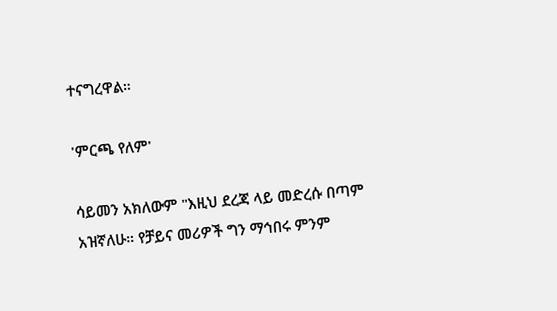ተናግረዋል።

'ምርጫ የለም'

ሳይመን አክለውም "እዚህ ደረጃ ላይ መድረሱ በጣም አዝኛለሁ። የቻይና መሪዎች ግን ማኅበሩ ምንም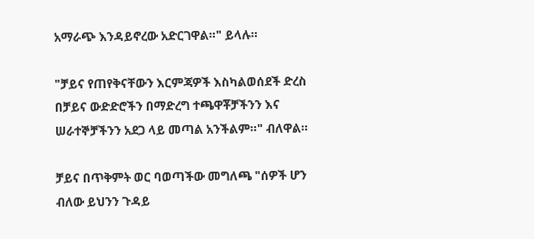አማራጭ እንዳይኖረው አድርገዋል።" ይላሉ።

"ቻይና የጠየቅናቸውን እርምጃዎች እስካልወሰደች ድረስ በቻይና ውድድሮችን በማድረግ ተጫዋቾቻችንን እና ሠራተኞቻችንን አደጋ ላይ መጣል አንችልም።" ብለዋል።

ቻይና በጥቅምት ወር ባወጣችው መግለጫ "ሰዎች ሆን ብለው ይህንን ጉዳይ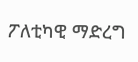ፖለቲካዊ ማድረግ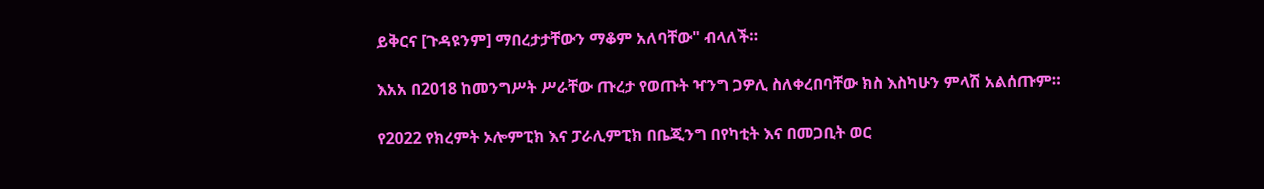ይቅርና [ጉዳዩንም] ማበረታታቸውን ማቆም አለባቸው" ብላለች።

እአአ በ2018 ከመንግሥት ሥራቸው ጡረታ የወጡት ዣንግ ጋዎሊ ስለቀረበባቸው ክስ እስካሁን ምላሽ አልሰጡም።

የ2022 የክረምት ኦሎምፒክ እና ፓራሊምፒክ በቤጂንግ በየካቲት እና በመጋቢት ወር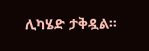ሊካሄድ ታቅዷል።